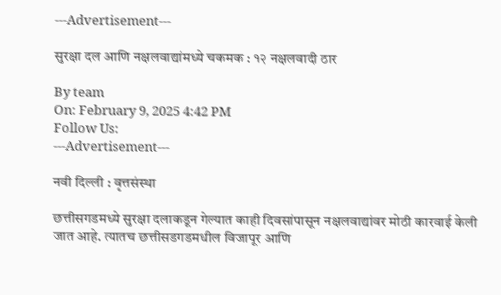---Advertisement---

सुरक्षा दल आणि नक्षलवाद्यांमध्ये चकमक : १२ नक्षलवादी ठार

By team
On: February 9, 2025 4:42 PM
Follow Us:
---Advertisement---

नवी दिल्ली : वृत्तसंस्था

छत्तीसगडमध्ये सुरक्षा दलाकडून गेल्यात काही दिवसांपासून नक्षलवाद्यांवर मोठी कारवाई केली जात आहे. त्यातच छत्तीसडगडमधील विजापूर आणि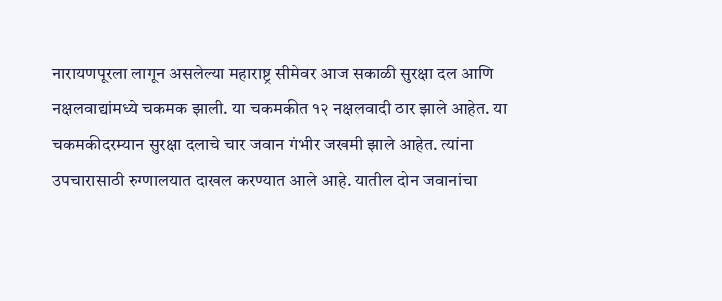नारायणपूरला लागून असलेल्या महाराष्ट्र सीमेवर आज सकाळी सुरक्षा दल आणि नक्षलवाद्यांमध्ये चकमक झाली. या चकमकीत १२ नक्षलवादी ठार झाले आहेत. या चकमकीदरम्यान सुरक्षा दलाचे चार जवान गंभीर जखमी झाले आहेत. त्यांना उपचारासाठी रुग्णालयात दाखल करण्यात आले आहे. यातील दोन जवानांचा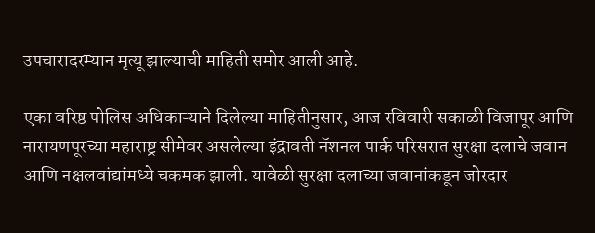उपचारादरम्यान मृत्यू झाल्याची माहिती समोर आली आहे.

एका वरिष्ठ पोलिस अधिकाऱ्याने दिलेल्या माहितीनुसार, आज रविवारी सकाळी विजापूर आणि नारायणपूरच्या महाराष्ट्र सीमेवर असलेल्या इंद्रावती नॅशनल पार्क परिसरात सुरक्षा दलाचे जवान आणि नक्षलवांद्यांमध्ये चकमक झाली. यावेळी सुरक्षा दलाच्या जवानांकडून जोरदार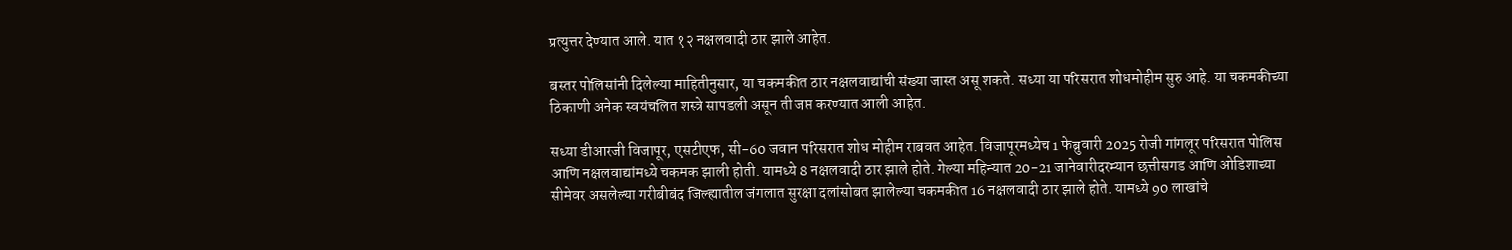प्रत्युत्तर देण्यात आले. यात १२ नक्षलवादी ठार झाले आहेत.

बस्तर पोलिसांनी दिलेल्या माहितीनुसार, या चकमकीत ठार नक्षलवाद्यांची संख्या जास्त असू शकते. सध्या या परिसरात शोधमोहीम सुरु आहे. या चकमकीच्या ठिकाणी अनेक स्वयंचलित शस्त्रे सापडली असून ती जप्त करण्यात आली आहेत.

सध्या डीआरजी विजापूर, एसटीएफ, सी-60 जवान परिसरात शोध मोहीम राबवत आहेत. विजापूरमध्येच 1 फेब्रुवारी 2025 रोजी गांगलूर परिसरात पोलिस आणि नक्षलवाद्यांमध्ये चकमक झाली होती. यामध्ये 8 नक्षलवादी ठार झाले होते. गेल्या महिन्यात 20-21 जानेवारीदरम्यान छत्तीसगड आणि ओडिशाच्या सीमेवर असलेल्या गरीबीबंद जिल्ह्यातील जंगलात सुरक्षा दलांसोबत झालेल्या चकमकीत 16 नक्षलवादी ठार झाले होते. यामध्ये 90 लाखांचे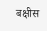बक्षीस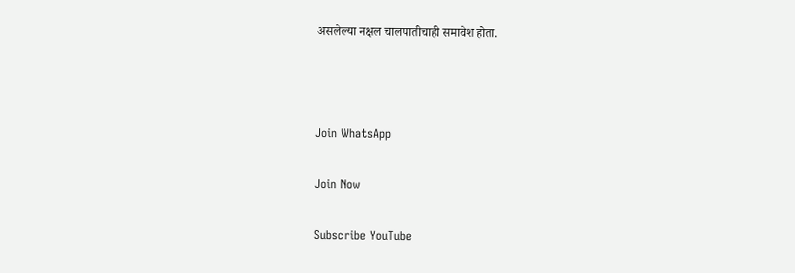असलेल्या नक्षल चालपातीचाही समावेश होता.



Join WhatsApp

Join Now

Subscribe YouTube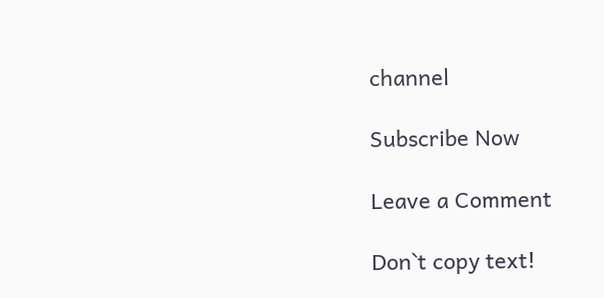channel

Subscribe Now

Leave a Comment

Don`t copy text!